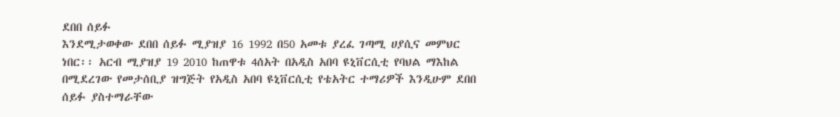ደበበ ሰይፉ
እንደሚታወቀው ደበበ ሰይፉ ሚያዝያ 16 1992 በ50 አመቱ ያረፈ ገጣሚ ሀያሲና መምህር ነበር፡፡ አርብ ሚያዝያ 19 2010 ከጠዋቱ 4ሰአት በአዲስ አበባ ዩኒቨርሲቲ የባህል ማእከል በሚደረገው የመታሰቢያ ዝግጅት የአዲስ አበባ ዩኒቨርሲቲ የቴአትር ተማሪዎች እንዲሁም ደበበ ሰይፉ ያስተማራቸው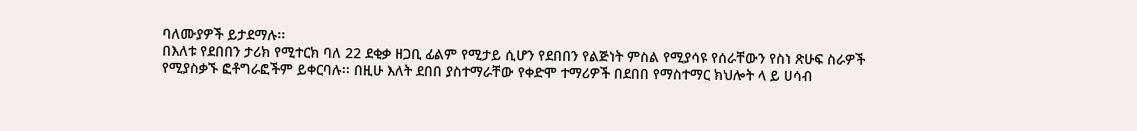ባለሙያዎች ይታደማሉ፡፡
በእለቱ የደበበን ታሪክ የሚተርክ ባለ 22 ደቂቃ ዘጋቢ ፊልም የሚታይ ሲሆን የደበበን የልጅነት ምስል የሚያሳዩ የሰራቸውን የስነ ጽሁፍ ስራዎች የሚያስቃኙ ፎቶግራፎችም ይቀርባሉ፡፡ በዚሁ እለት ደበበ ያስተማራቸው የቀድሞ ተማሪዎች በደበበ የማስተማር ክህሎት ላ ይ ሀሳብ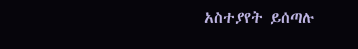አስተያየት ይሰጣሉ